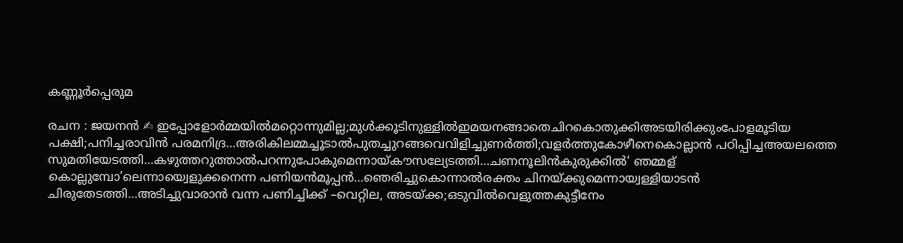കണ്ണൂർപ്പെരുമ

രചന : ജയനൻ ✍ ഇപ്പോളോർമ്മയിൽമറ്റൊന്നുമില്ല;മുൾക്കൂടിനുള്ളിൽഇമയനങ്ങാതെചിറകൊതുക്കിഅടയിരിക്കുംപോളമൂടിയ പക്ഷി;പനിച്ചരാവിൻ പരമനിദ്ര…അരികിലമ്മച്ചൂടാൽപുതച്ചുറങ്ങവെവിളിച്ചുണർത്തി;വളർത്തുകോഴീനെകൊല്ലാൻ പഠിപ്പിച്ചഅയലത്തെ സുമതിയേടത്തി…കഴുത്തറുത്താൽപറന്നുപോകുമെന്നായ്കൗസല്യേടത്തി…ചണനൂലിൻകുരുക്കിൽ‘ ഞമ്മള് കൊല്ലുമ്പോ’ലെന്നായ്വെളുക്കനെന്ന പണിയൻമൂപ്പൻ…ഞെരിച്ചുകൊന്നാൽരക്തം ചിനയ്ക്കുമെന്നായ്വള്ളിയാടൻ ചിരുതേടത്തി…അടിച്ചുവാരാൻ വന്ന പണിച്ചിക്ക് –വെറ്റില, അടയ്ക്ക;ഒടുവിൽവെളുത്തകുട്ടീനേം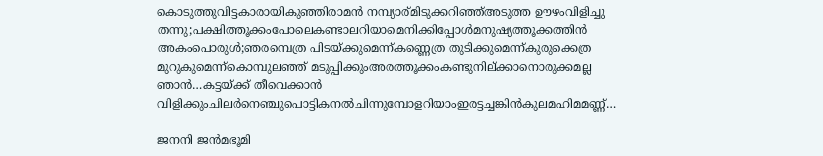കൊടുത്തുവിട്ടകാരായികുഞ്ഞിരാമൻ നമ്പ്യാര്മിടുക്കറിഞ്ഞ്അടുത്ത ഊഴംവിളിച്ചു തന്നു;പക്ഷിത്തൂക്കംപോലെകണ്ടാലറിയാമെനിക്കിപ്പോൾമനുഷ്യത്തൂക്കത്തിൻ അകംപൊരുൾ;ഞരമ്പെത്ര പിടയ്ക്കുമെന്ന്കണ്ണെത്ര തുടിക്കുമെന്ന്കുരുക്കെത്ര മുറുകുമെന്ന്കൊമ്പുലഞ്ഞ് മടുപ്പിക്കുംഅരത്തൂക്കംകണ്ടുനില്ക്കാനൊരുക്കമല്ല ഞാൻ…കട്ടയ്ക്ക് തീവെക്കാൻ വിളിക്കുംചിലർനെഞ്ചുപൊട്ടികനൽചിന്നുമ്പോളറിയാംഇരട്ടച്ചങ്കിൻകുലമഹിമമണ്ണ്…

ജനനി ജൻമഭൂമി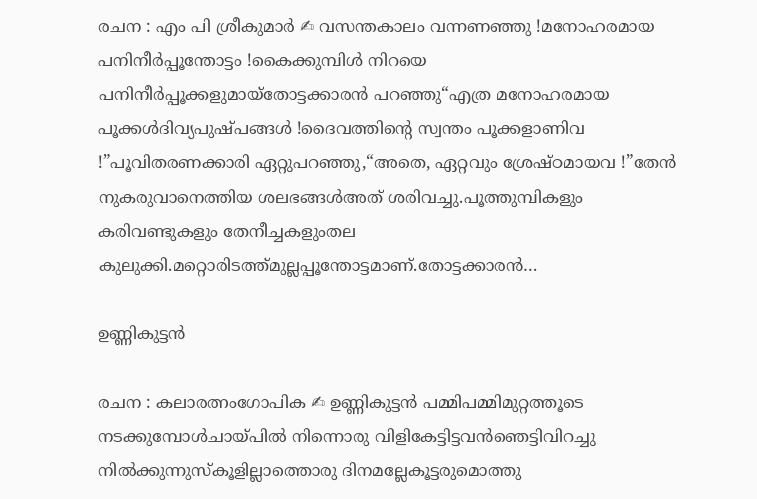രചന : എം പി ശ്രീകുമാർ ✍ വസന്തകാലം വന്നണഞ്ഞു !മനോഹരമായ പനിനീർപ്പൂന്തോട്ടം !കൈക്കുമ്പിൾ നിറയെ പനിനീർപ്പൂക്കളുമായ്തോട്ടക്കാരൻ പറഞ്ഞു“എത്ര മനോഹരമായ പൂക്കൾദിവ്യപുഷ്പങ്ങൾ !ദൈവത്തിന്റെ സ്വന്തം പൂക്കളാണിവ !”പൂവിതരണക്കാരി ഏറ്റുപറഞ്ഞു,“അതെ, ഏറ്റവും ശ്രേഷ്ഠമായവ !”തേൻ നുകരുവാനെത്തിയ ശലഭങ്ങൾഅത് ശരിവച്ചു.പൂത്തുമ്പികളും കരിവണ്ടുകളും തേനീച്ചകളുംതല കുലുക്കി.മറ്റൊരിടത്ത്മുല്ലപ്പൂന്തോട്ടമാണ്.തോട്ടക്കാരൻ…

ഉണ്ണികുട്ടൻ

രചന : കലാരത്നംഗോപിക ✍ ഉണ്ണികുട്ടൻ പമ്മിപമ്മിമുറ്റത്തൂടെ നടക്കുമ്പോൾചായ്പിൽ നിന്നൊരു വിളികേട്ടിട്ടവൻഞെട്ടിവിറച്ചു നിൽക്കുന്നുസ്കൂളില്ലാത്തൊരു ദിനമല്ലേകൂട്ടരുമൊത്തു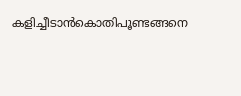കളിച്ചീടാൻകൊതിപൂണ്ടങ്ങനെ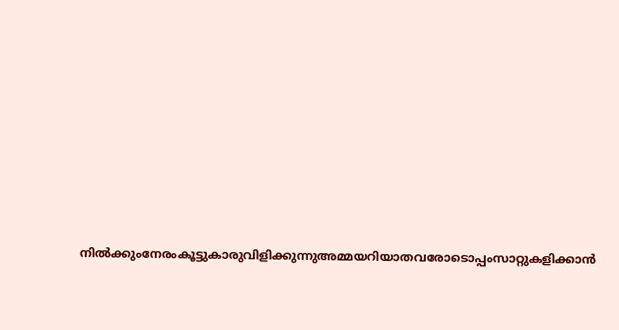നിൽക്കുംനേരംകൂട്ടുകാരുവിളിക്കുന്നുഅമ്മയറിയാതവരോടൊപ്പംസാറ്റുകളിക്കാൻ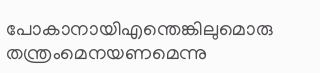പോകാനായിഎന്തെങ്കിലുമൊരു തന്ത്രംമെനയണമെന്നു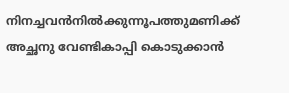നിനച്ചവൻനിൽക്കുന്നൂപത്തുമണിക്ക് അച്ഛനു വേണ്ടികാപ്പി കൊടുക്കാൻ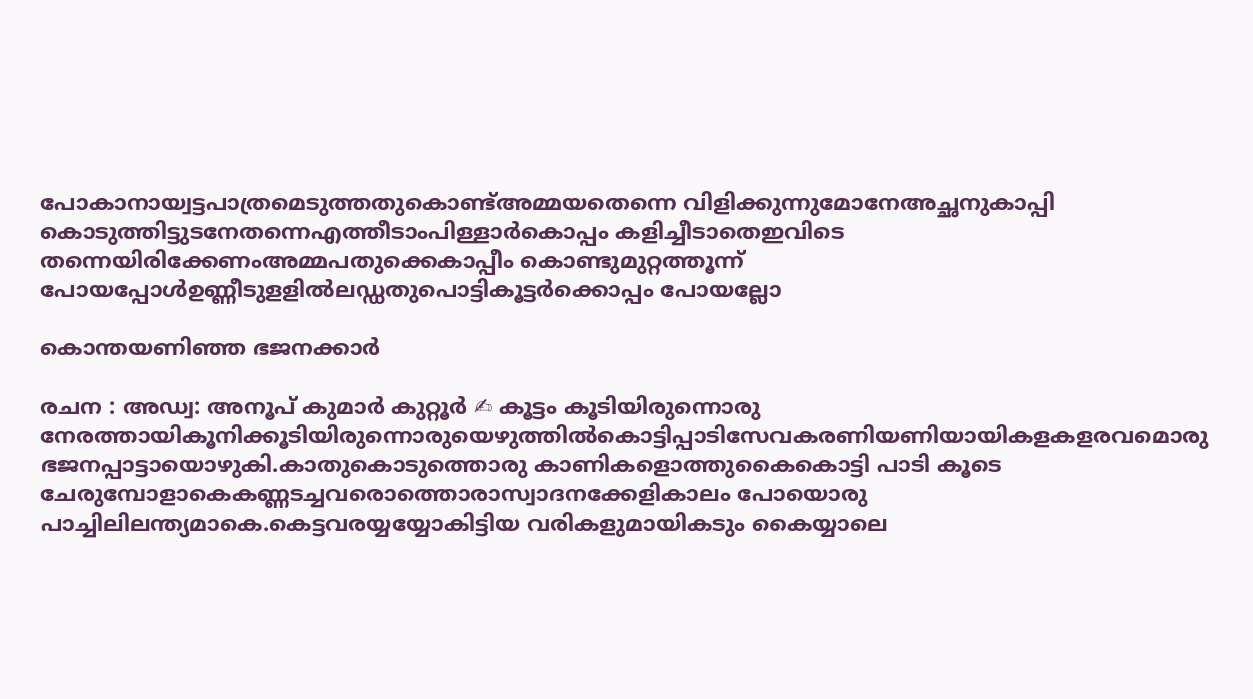പോകാനായ്വട്ടപാത്രമെടുത്തതുകൊണ്ട്അമ്മയതെന്നെ വിളിക്കുന്നുമോനേഅച്ഛനുകാപ്പി കൊടുത്തിട്ടുടനേതന്നെഎത്തീടാംപിള്ളാർകൊപ്പം കളിച്ചീടാതെഇവിടെ തന്നെയിരിക്കേണംഅമ്മപതുക്കെകാപ്പീം കൊണ്ടുമുറ്റത്തൂന്ന് പോയപ്പോൾഉണ്ണീടുളളിൽലഡ്ഡതുപൊട്ടികൂട്ടർക്കൊപ്പം പോയല്ലോ

കൊന്തയണിഞ്ഞ ഭജനക്കാർ

രചന : അഡ്വ: അനൂപ് കുമാർ കുറ്റൂർ ✍ കൂട്ടം കൂടിയിരുന്നൊരു നേരത്തായികൂനിക്കൂടിയിരുന്നൊരുയെഴുത്തിൽകൊട്ടിപ്പാടിസേവകരണിയണിയായികളകളരവമൊരു ഭജനപ്പാട്ടായൊഴുകി.കാതുകൊടുത്തൊരു കാണികളൊത്തുകൈകൊട്ടി പാടി കൂടെ ചേരുമ്പോളാകെകണ്ണടച്ചവരൊത്തൊരാസ്വാദനക്കേളികാലം പോയൊരു പാച്ചിലിലന്ത്യമാകെ.കെട്ടവരയ്യയ്യോകിട്ടിയ വരികളുമായികടും കൈയ്യാലെ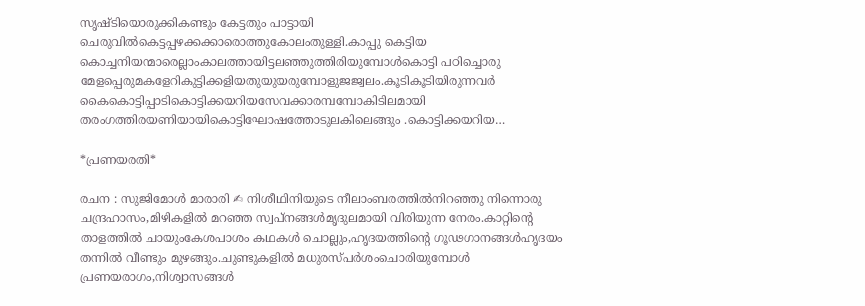സൃഷ്‌ടിയൊരുക്കികണ്ടും കേട്ടതും പാട്ടായി ചെരുവിൽകെട്ടപ്പഴക്കക്കാരൊത്തുകോലംതുള്ളി.കാപ്പു കെട്ടിയ കൊച്ചനിയന്മാരെല്ലാംകാലത്തായിട്ടലഞ്ഞുത്തിരിയുമ്പോൾകൊട്ടി പഠിച്ചൊരു മേളപ്പെരുമകളേറികുട്ടിക്കളിയതുയുയരുമ്പോളുജജ്വലം.കൂടികൂടിയിരുന്നവർ കൈകൊട്ടിപ്പാടികൊട്ടിക്കയറിയസേവക്കാരമ്പമ്പോകിടിലമായി തരംഗത്തിരയണിയായികൊട്ടിഘോഷത്തോടുലകിലെങ്ങും .കൊട്ടിക്കയറിയ…

*പ്രണയരതി*

രചന : സുജിമോൾ മാരാരി ✍ നിശീഥിനിയുടെ നീലാംബരത്തിൽനിറഞ്ഞു നിന്നൊരു ചന്ദ്രഹാസം,മിഴികളിൽ മറഞ്ഞ സ്വപ്നങ്ങൾമൃദുലമായി വിരിയുന്ന നേരം.കാറ്റിന്റെ താളത്തിൽ ചായുംകേശപാശം കഥകൾ ചൊല്ലും,ഹൃദയത്തിന്റെ ഗൂഢഗാനങ്ങൾഹൃദയം തന്നിൽ വീണ്ടും മുഴങ്ങും.ചുണ്ടുകളിൽ മധുരസ്പർശംചൊരിയുമ്പോൾ പ്രണയരാഗം,നിശ്വാസങ്ങൾ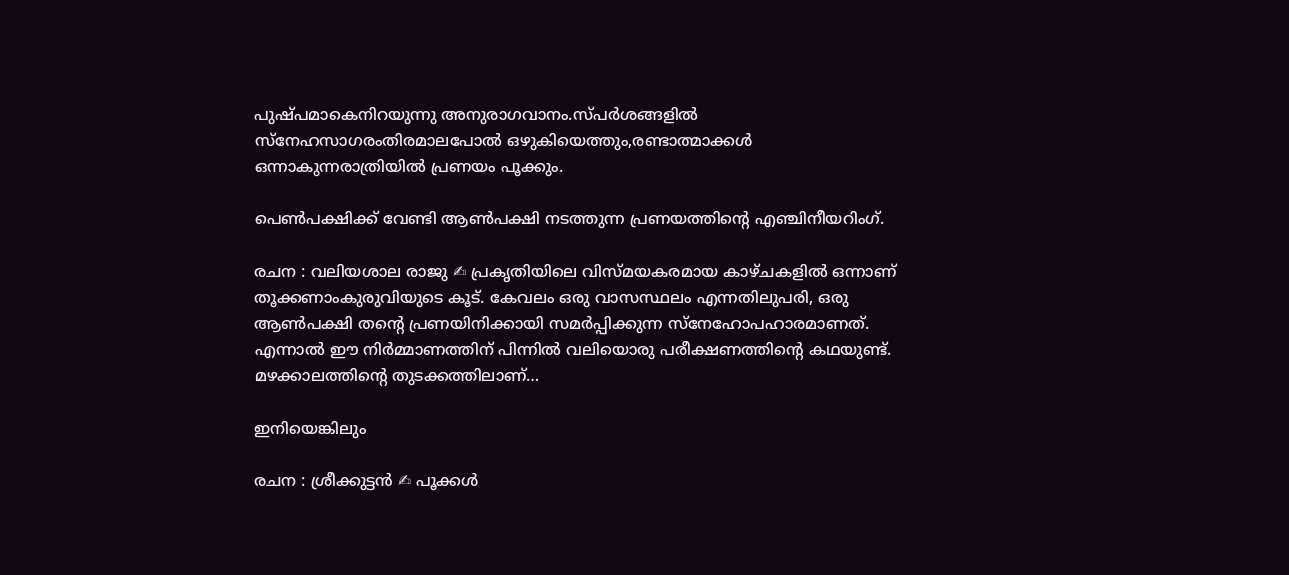പുഷ്പമാകെനിറയുന്നു അനുരാഗവാനം.സ്പർശങ്ങളിൽ സ്നേഹസാഗരംതിരമാലപോൽ ഒഴുകിയെത്തും,രണ്ടാത്മാക്കൾ ഒന്നാകുന്നരാത്രിയിൽ പ്രണയം പൂക്കും.

പെൺപക്ഷിക്ക് വേണ്ടി ആൺപക്ഷി നടത്തുന്ന പ്രണയത്തിന്റെ എഞ്ചിനീയറിംഗ്.

രചന : വലിയശാല രാജു ✍ പ്രകൃതിയിലെ വിസ്മയകരമായ കാഴ്ചകളിൽ ഒന്നാണ് തൂക്കണാംകുരുവിയുടെ കൂട്. കേവലം ഒരു വാസസ്ഥലം എന്നതിലുപരി, ഒരു ആൺപക്ഷി തന്റെ പ്രണയിനിക്കായി സമർപ്പിക്കുന്ന സ്നേഹോപഹാരമാണത്. എന്നാൽ ഈ നിർമ്മാണത്തിന് പിന്നിൽ വലിയൊരു പരീക്ഷണത്തിന്റെ കഥയുണ്ട്. മഴക്കാലത്തിന്റെ തുടക്കത്തിലാണ്…

ഇനിയെങ്കിലും

രചന : ശ്രീക്കുട്ടൻ ✍ പൂക്കൾ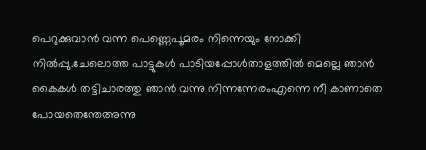പെറുക്കുവാൻ വന്ന പെണ്ണെപൂമരം നിന്നെയും നോക്കി നിൽപ്പു.ചേലൊത്ത പാട്ടുകൾ പാടിയപ്പോൾതാളത്തിൽ മെല്ലെ ഞാൻ കൈകൾ തട്ടിചാരത്തു ഞാൻ വന്നു നിന്നന്നേരംഎന്നെ നീ കാണാതെ പോയതെന്തേഅന്നു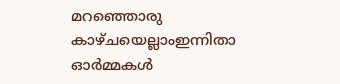മറഞ്ഞൊരു കാഴ്ചയെല്ലാംഇന്നിതാ ഓർമ്മകൾ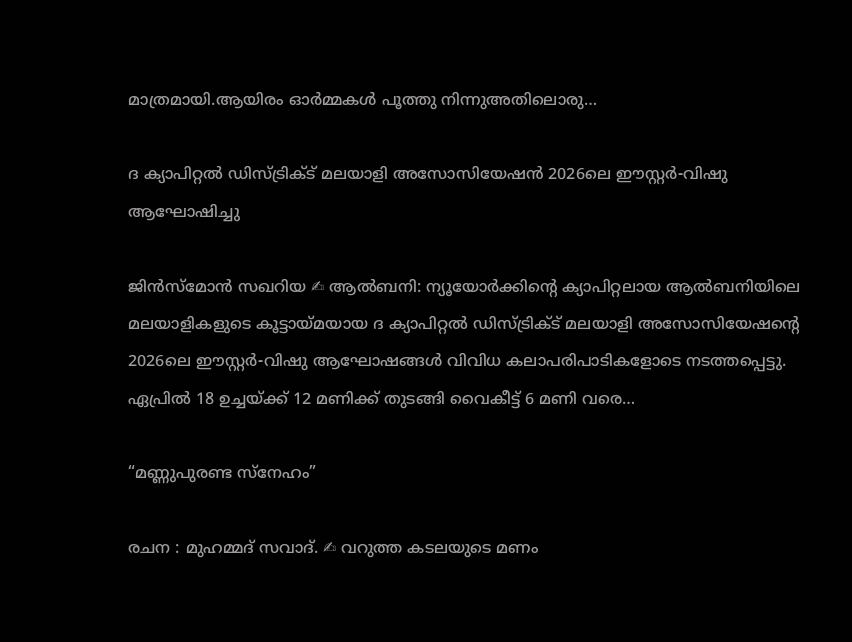മാത്രമായി.ആയിരം ഓർമ്മകൾ പൂത്തു നിന്നുഅതിലൊരു…

ദ ക്യാപിറ്റല്‍ ഡിസ്ട്രിക്ട് മലയാളി അസോസിയേഷന്‍ 2026ലെ ഈസ്റ്റര്‍-വിഷു ആഘോഷിച്ചു

ജിൻസ്മോൻ സഖറിയ ✍ ആല്‍ബനി: ന്യൂയോര്‍ക്കിന്റെ ക്യാപിറ്റലായ ആല്‍ബനിയിലെ മലയാളികളുടെ കൂട്ടായ്മയായ ദ ക്യാപിറ്റല്‍ ഡിസ്ട്രിക്ട് മലയാളി അസോസിയേഷന്റെ 2026ലെ ഈസ്റ്റര്‍-വിഷു ആഘോഷങ്ങള്‍ വിവിധ കലാപരിപാടികളോടെ നടത്തപ്പെട്ടു. ഏപ്രില്‍ 18 ഉച്ചയ്ക്ക് 12 മണിക്ക് തുടങ്ങി വൈകീട്ട് 6 മണി വരെ…

“മണ്ണുപുരണ്ട സ്നേഹം”

രചന : മുഹമ്മദ് സവാദ്. ✍ വറുത്ത കടലയുടെ മണം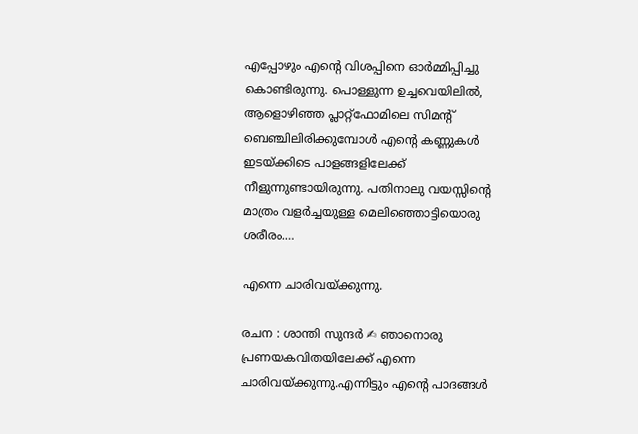എപ്പോഴും എന്റെ വിശപ്പിനെ ഓർമ്മിപ്പിച്ചു കൊണ്ടിരുന്നു. പൊള്ളുന്ന ഉച്ചവെയിലിൽ, ആളൊഴിഞ്ഞ പ്ലാറ്റ്ഫോമിലെ സിമന്റ് ബെഞ്ചിലിരിക്കുമ്പോൾ എന്റെ കണ്ണുകൾ ഇടയ്ക്കിടെ പാളങ്ങളിലേക്ക് നീളുന്നുണ്ടായിരുന്നു. പതിനാലു വയസ്സിന്റെ മാത്രം വളർച്ചയുള്ള മെലിഞ്ഞൊട്ടിയൊരു ശരീരം.…

എന്നെ ചാരിവയ്ക്കുന്നു.

രചന : ശാന്തി സുന്ദർ ✍ ഞാനൊരു പ്രണയകവിതയിലേക്ക് എന്നെ ചാരിവയ്ക്കുന്നു.എന്നിട്ടും എന്റെ പാദങ്ങൾ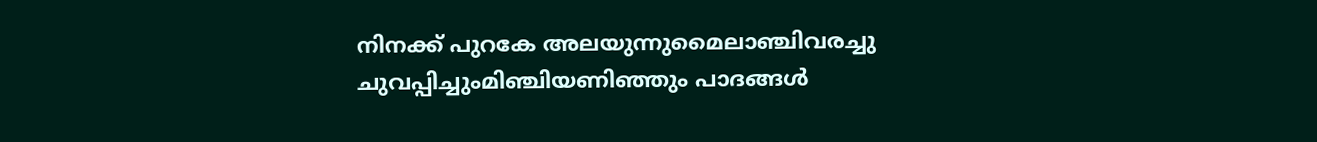നിനക്ക് പുറകേ അലയുന്നുമൈലാഞ്ചിവരച്ചു ചുവപ്പിച്ചുംമിഞ്ചിയണിഞ്ഞും പാദങ്ങൾ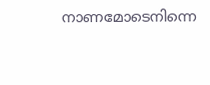നാണമോടെനിന്നെ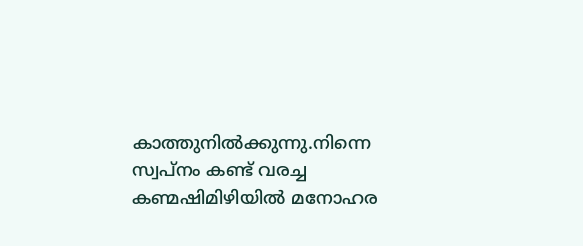കാത്തുനിൽക്കുന്നു.നിന്നെ സ്വപ്നം കണ്ട് വരച്ച കണ്മഷിമിഴിയിൽ മനോഹര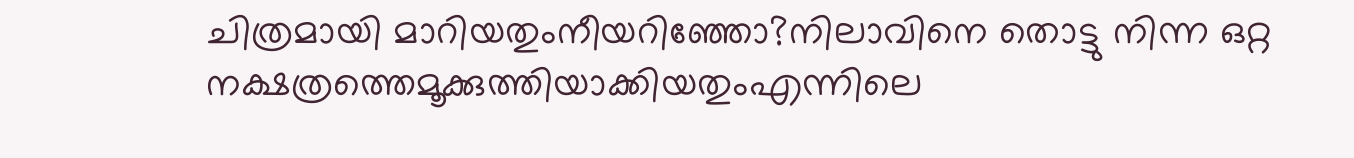ചിത്രമായി മാറിയതുംനീയറിഞ്ഞോ?നിലാവിനെ തൊട്ടു നിന്ന ഒറ്റ നക്ഷത്രത്തെമൂക്കുത്തിയാക്കിയതുംഎന്നിലെ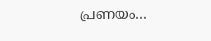പ്രണയം…